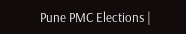Pune PMC Elections |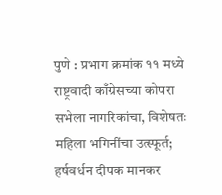पुणे : प्रभाग क्रमांक ११ मध्ये राष्ट्रवादी काँग्रेसच्या कोपरा सभेला नागरिकांचा, विशेषतः महिला भगिनींचा उत्स्फूर्त; हर्षवर्धन दीपक मानकर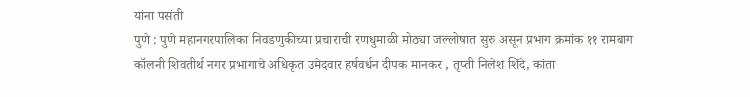यांना पसंती
पुणे : पुणे महानगरपालिका निवडणुकीच्या प्रचाराची रणधुमाळी मोठ्या जल्लोषात सुरु असून प्रभाग क्रमांक ११ रामबाग कॉलनी शिवतीर्थ नगर प्रभागाचे अधिकृत उमेदवार हर्षवर्धन दीपक मानकर , तृप्ती निलेश शिंदे, कांता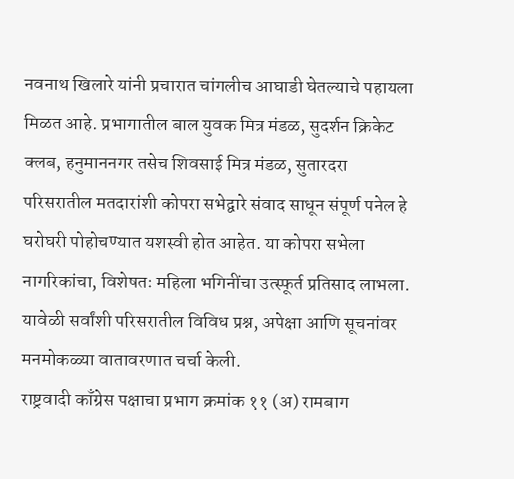नवनाथ खिलारे यांनी प्रचारात चांगलीच आघाडी घेतल्याचे पहायला मिळत आहे. प्रभागातील बाल युवक मित्र मंडळ, सुदर्शन क्रिकेट क्लब, हनुमाननगर तसेच शिवसाई मित्र मंडळ, सुतारदरा परिसरातील मतदारांशी कोपरा सभेद्वारे संवाद साधून संपूर्ण पनेल हे घरोघरी पोहोचण्यात यशस्वी होत आहेत. या कोपरा सभेला नागरिकांचा, विशेषतः महिला भगिनींचा उत्स्फूर्त प्रतिसाद लाभला. यावेळी सर्वांशी परिसरातील विविध प्रश्न, अपेक्षा आणि सूचनांवर मनमोकळ्या वातावरणात चर्चा केली.
राष्ट्रवादी काँग्रेस पक्षाचा प्रभाग क्रमांक ११ (अ) रामबाग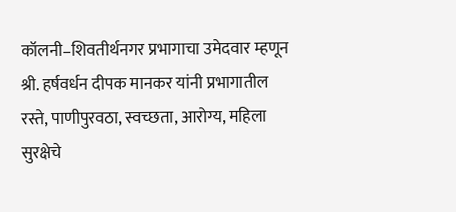कॉलनी–शिवतीर्थनगर प्रभागाचा उमेदवार म्हणून श्री. हर्षवर्धन दीपक मानकर यांनी प्रभागातील रस्ते, पाणीपुरवठा, स्वच्छता, आरोग्य, महिला सुरक्षेचे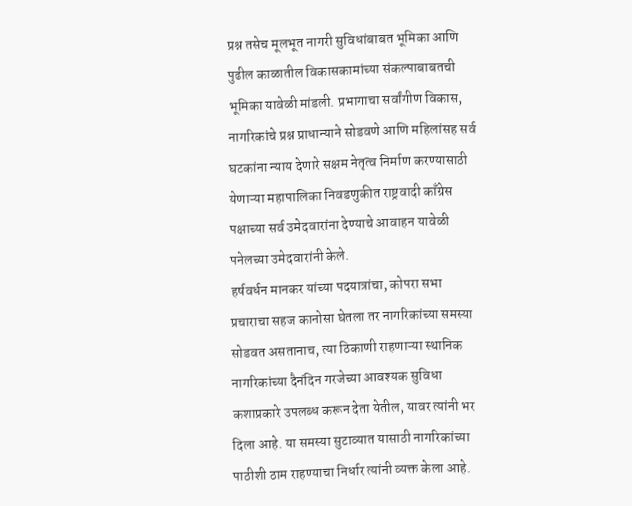प्रश्न तसेच मूलभूत नागरी सुविधांबाबत भूमिका आणि पुढील काळातील विकासकामांच्या संकल्पाबाबतची भूमिका यावेळी मांडली. प्रभागाचा सर्वांगीण विकास, नागरिकांचे प्रश्न प्राधान्याने सोडवणे आणि महिलांसह सर्व घटकांना न्याय देणारे सक्षम नेतृत्व निर्माण करण्यासाठी येणाऱ्या महापालिका निवडणुकीत राष्ट्रवादी काँग्रेस पक्षाच्या सर्व उमेदवारांना देण्याचे आवाहन यावेळी पनेलच्या उमेदवारांनी केले.
हर्षवर्धन मानकर यांच्या पदयात्रांचा, कोपरा सभा प्रचाराचा सहज कानोसा घेतला तर नागरिकांच्या समस्या सोडवत असतानाच, त्या ठिकाणी राहणाऱ्या स्थानिक नागरिकांच्या दैनंदिन गरजेच्या आवश्यक सुविधा कशाप्रकारे उपलब्ध करून देता येतील, यावर त्यांनी भर दिला आहे. या समस्या सुटाव्यात यासाठी नागरिकांच्या पाठीशी ठाम राहण्याचा निर्धार त्यांनी व्यक्त केला आहे.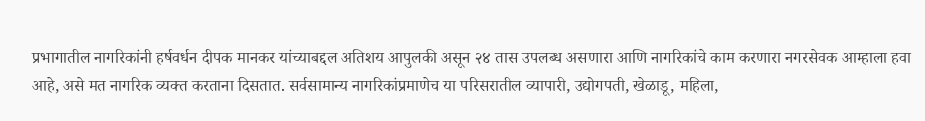प्रभागातील नागरिकांनी हर्षवर्धन दीपक मानकर यांच्याबद्दल अतिशय आपुलकी असून २४ तास उपलब्ध असणारा आणि नागरिकांचे काम करणारा नगरसेवक आम्हाला हवा आहे, असे मत नागरिक व्यक्त करताना दिसतात. सर्वसामान्य नागरिकांप्रमाणेच या परिसरातील व्यापारी, उद्योगपती, खेळाडू, महिला,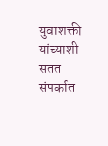युवाशक्ती यांच्याशी सतत संपर्कात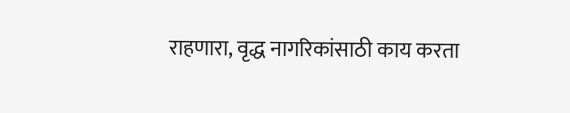राहणारा, वृद्ध नागरिकांसाठी काय करता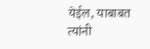येईल, याबाबत त्यांनी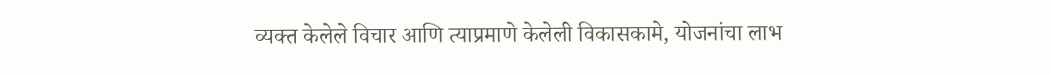व्यक्त केलेले विचार आणि त्याप्रमाणे केलेली विकासकामे, योजनांचा लाभ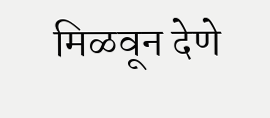मिळवून देणे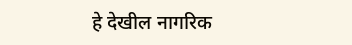हे देखील नागरिक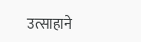उत्साहाने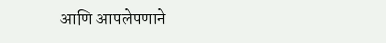आणि आपलेपणाने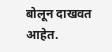बोलून दाखवत आहेत.